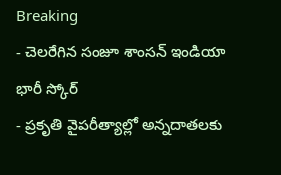Breaking
- చెలరేగిన సంజూ శాంసన్ ఇండియా భారీ స్కోర్
- ప్రకృతి వైపరీత్యాల్లో అన్నదాతలకు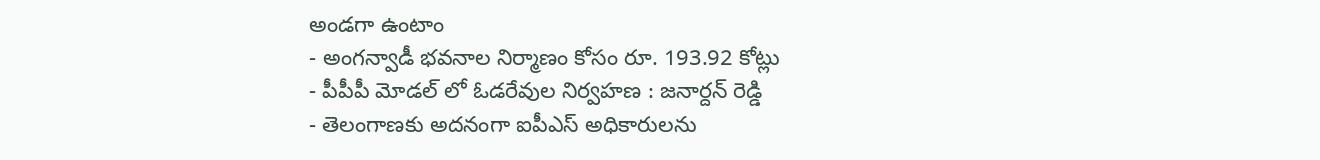అండగా ఉంటాం
- అంగన్వాడీ భవనాల నిర్మాణం కోసం రూ. 193.92 కోట్లు
- పీపీపీ మోడల్ లో ఓడరేవుల నిర్వహణ : జనార్దన్ రెడ్డి
- తెలంగాణకు అదనంగా ఐపీఎస్ అధికారులను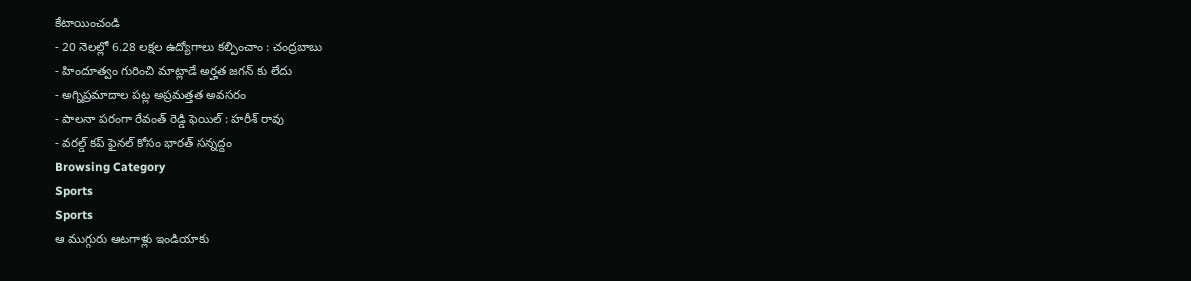కేటాయించండి
- 20 నెలల్లో 6.28 లక్షల ఉద్యోగాలు కల్పించాం : చంద్రబాబు
- హిందూత్వం గురించి మాట్లాడే అర్హత జగన్ కు లేదు
- అగ్నిప్రమాదాల పట్ల అప్రమత్తత అవసరం
- పాలనా పరంగా రేవంత్ రెడ్డి ఫెయిల్ : హరీశ్ రావు
- వరల్డ్ కప్ ఫైనల్ కోసం భారత్ సన్నద్దం
Browsing Category
Sports
Sports
ఆ ముగ్గురు ఆటగాళ్లు ఇండియాకు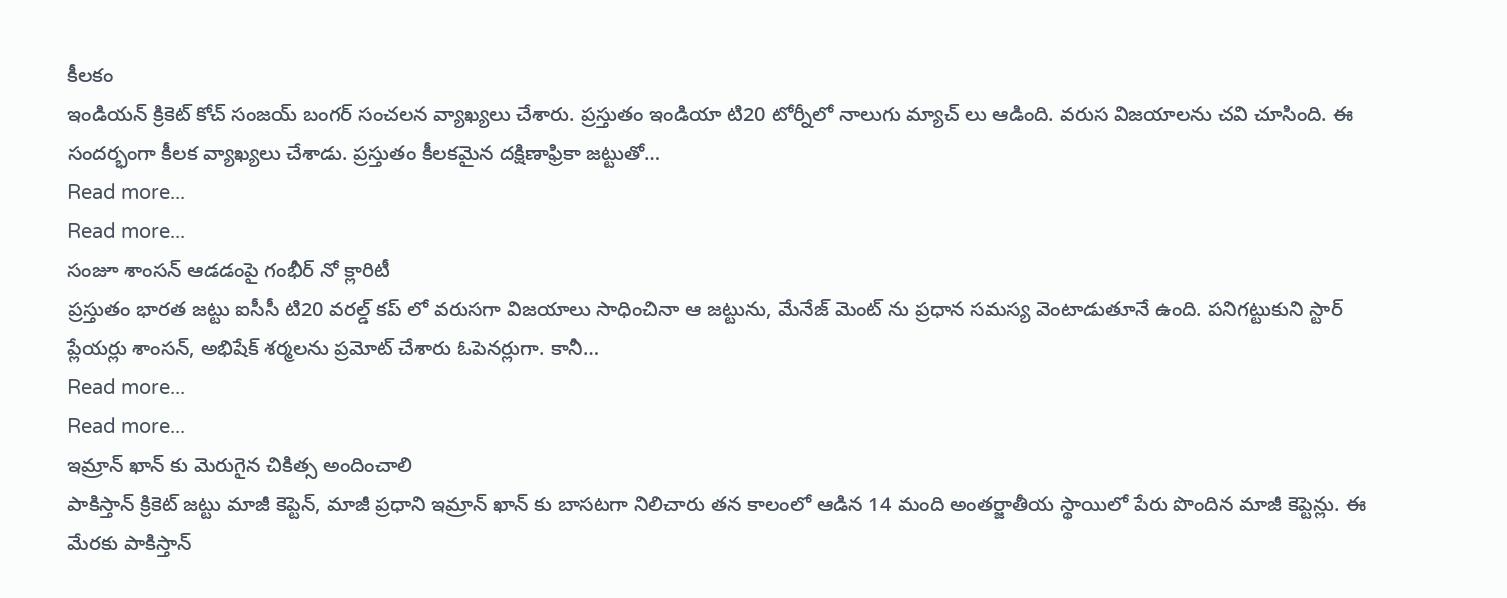కీలకం
ఇండియన్ క్రికెట్ కోచ్ సంజయ్ బంగర్ సంచలన వ్యాఖ్యలు చేశారు. ప్రస్తుతం ఇండియా టి20 టోర్నీలో నాలుగు మ్యాచ్ లు ఆడింది. వరుస విజయాలను చవి చూసింది. ఈ సందర్భంగా కీలక వ్యాఖ్యలు చేశాడు. ప్రస్తుతం కీలకమైన దక్షిణాఫ్రికా జట్టుతో…
Read more...
Read more...
సంజూ శాంసన్ ఆడడంపై గంభీర్ నో క్లారిటీ
ప్రస్తుతం భారత జట్టు ఐసీసీ టి20 వరల్డ్ కప్ లో వరుసగా విజయాలు సాధించినా ఆ జట్టును, మేనేజ్ మెంట్ ను ప్రధాన సమస్య వెంటాడుతూనే ఉంది. పనిగట్టుకుని స్టార్ ప్లేయర్లు శాంసన్, అభిషేక్ శర్మలను ప్రమోట్ చేశారు ఓపెనర్లుగా. కానీ…
Read more...
Read more...
ఇమ్రాన్ ఖాన్ కు మెరుగైన చికిత్స అందించాలి
పాకిస్తాన్ క్రికెట్ జట్టు మాజీ కెప్టెన్, మాజీ ప్రధాని ఇమ్రాన్ ఖాన్ కు బాసటగా నిలిచారు తన కాలంలో ఆడిన 14 మంది అంతర్జాతీయ స్థాయిలో పేరు పొందిన మాజీ కెప్టెన్లు. ఈ మేరకు పాకిస్తాన్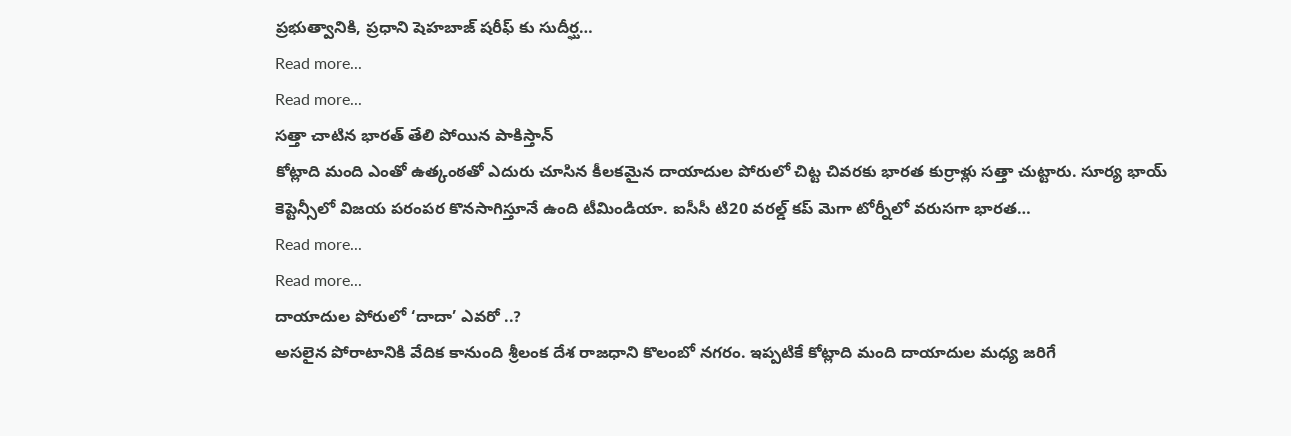ప్రభుత్వానికి, ప్రధాని షెహబాజ్ షరీఫ్ కు సుదీర్ఘ…
Read more...
Read more...
సత్తా చాటిన భారత్ తేలి పోయిన పాకిస్తాన్
కోట్లాది మంది ఎంతో ఉత్కంఠతో ఎదురు చూసిన కీలకమైన దాయాదుల పోరులో చిట్ట చివరకు భారత కుర్రాళ్లు సత్తా చుట్టారు. సూర్య భాయ్ కెప్టెన్సీలో విజయ పరంపర కొనసాగిస్తూనే ఉంది టీమిండియా. ఐసీసీ టి20 వరల్డ్ కప్ మెగా టోర్నీలో వరుసగా భారత…
Read more...
Read more...
దాయాదుల పోరులో ‘దాదా’ ఎవరో ..?
అసలైన పోరాటానికి వేదిక కానుంది శ్రీలంక దేశ రాజధాని కొలంబో నగరం. ఇప్పటికే కోట్లాది మంది దాయాదుల మధ్య జరిగే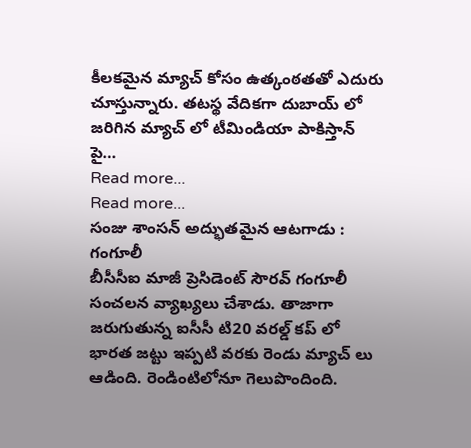కీలకమైన మ్యాచ్ కోసం ఉత్కంఠతతో ఎదురు చూస్తున్నారు. తటస్థ వేదికగా దుబాయ్ లో జరిగిన మ్యాచ్ లో టీమిండియా పాకిస్తాన్ పై…
Read more...
Read more...
సంజు శాంసన్ అద్భుతమైన ఆటగాడు : గంగూలీ
బీసీసీఐ మాజీ ప్రెసిడెంట్ సౌరవ్ గంగూలీ సంచలన వ్యాఖ్యలు చేశాడు. తాజాగా జరుగుతున్న ఐసీసీ టి20 వరల్డ్ కప్ లో భారత జట్టు ఇప్పటి వరకు రెండు మ్యాచ్ లు ఆడింది. రెండింటిలోనూ గెలుపొందింది.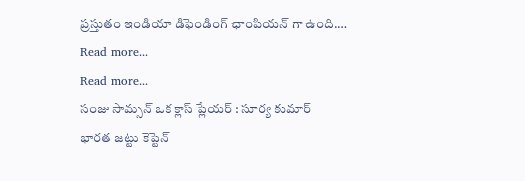ప్రస్తుతం ఇండియా డిఫెండింగ్ ఛాంపియన్ గా ఉంది.…
Read more...
Read more...
సంజు సామ్సన్ ఒక క్లాస్ ప్లేయర్ : సూర్య కుమార్
భారత జట్టు కెప్టెన్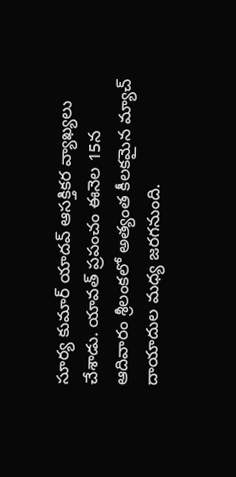సూర్య కుమార్ యాదవ్ ఆసక్తికర వ్యాఖ్యలు చేశాడు. యావత్ ప్రపంచం ఈనెల 15న ఆదివారం శ్రీలంకలో అత్యంత కీలకమైన మ్యాచ్ దాయాదుల మధ్య జరగనుంది.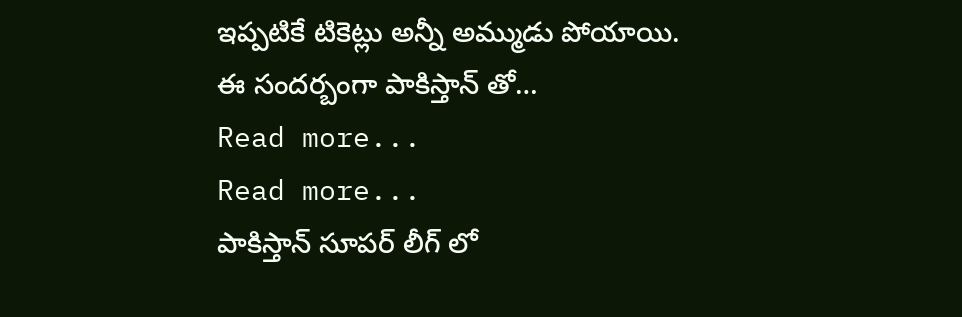ఇప్పటికే టికెట్లు అన్నీ అమ్ముడు పోయాయి. ఈ సందర్బంగా పాకిస్తాన్ తో…
Read more...
Read more...
పాకిస్తాన్ సూపర్ లీగ్ లో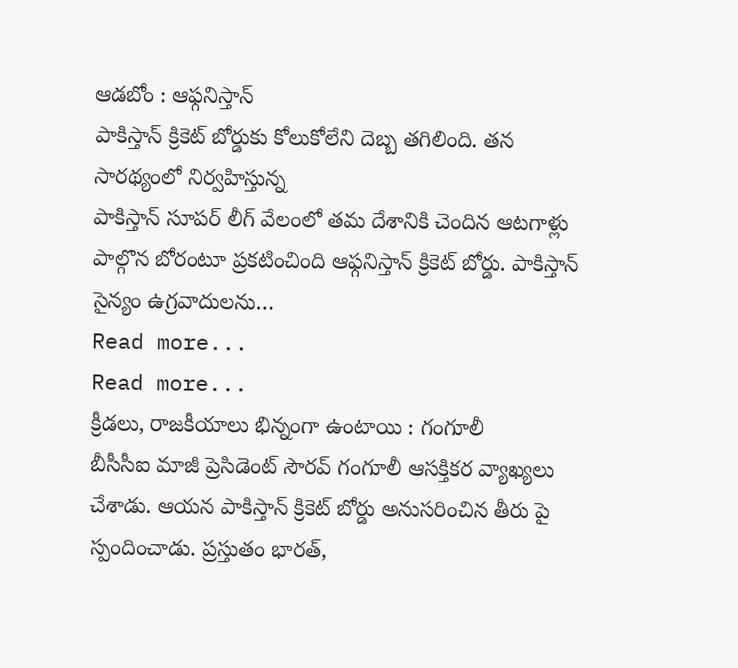ఆడబోం : ఆఫ్గనిస్తాన్
పాకిస్తాన్ క్రికెట్ బోర్డుకు కోలుకోలేని దెబ్బ తగిలింది. తన సారథ్యంలో నిర్వహిస్తున్న
పాకిస్తాన్ సూపర్ లీగ్ వేలంలో తమ దేశానికి చెందిన ఆటగాళ్లు పాల్గొన బోరంటూ ప్రకటించింది ఆఫ్గనిస్తాన్ క్రికెట్ బోర్డు. పాకిస్తాన్ సైన్యం ఉగ్రవాదులను…
Read more...
Read more...
క్రీడలు, రాజకీయాలు భిన్నంగా ఉంటాయి : గంగూలీ
బీసీసీఐ మాజీ ప్రెసిడెంట్ సౌరవ్ గంగూలీ ఆసక్తికర వ్యాఖ్యలు చేశాడు. ఆయన పాకిస్తాన్ క్రికెట్ బోర్డు అనుసరించిన తీరు పై స్పందించాడు. ప్రస్తుతం భారత్,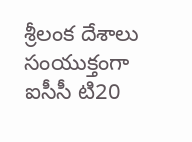శ్రీలంక దేశాలు సంయుక్తంగా ఐసీసీ టి20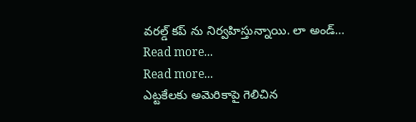వరల్డ్ కప్ ను నిర్వహిస్తున్నాయి. లా అండ్…
Read more...
Read more...
ఎట్టకేలకు అమెరికాపై గెలిచిన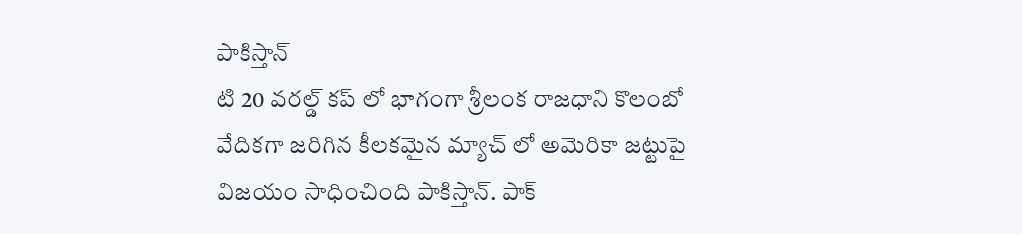పాకిస్తాన్
టి 20 వరల్డ్ కప్ లో భాగంగా శ్రీలంక రాజధాని కొలంబో వేదికగా జరిగిన కీలకమైన మ్యాచ్ లో అమెరికా జట్టుపై విజయం సాధించింది పాకిస్తాన్. పాక్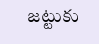జట్టుకు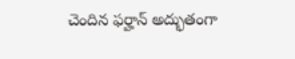చెందిన ఫర్హాన్ అద్భుతంగా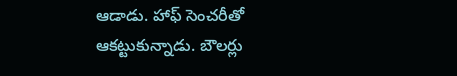ఆడాడు. హాఫ్ సెంచరీతో ఆకట్టుకున్నాడు. బౌలర్లు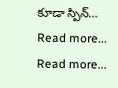కూడా స్పిన్…
Read more...
Read more...